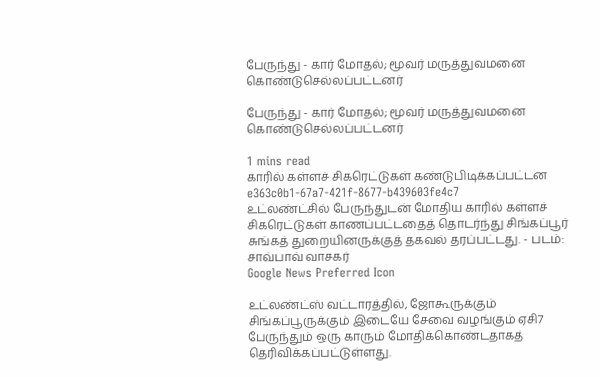பேருந்து - கார் மோதல்; மூவர் மருத்துவமனை கொண்டுசெல்லப்பட்டனர்

பேருந்து - கார் மோதல்; மூவர் மருத்துவமனை கொண்டுசெல்லப்பட்டனர்

1 mins read
காரில் கள்ளச் சிகரெட்டுகள் கண்டுபிடிக்கப்பட்டன
e363c0b1-67a7-421f-8677-b439603fe4c7
உட்லண்ட்சில் பேருந்துடன் மோதிய காரில் கள்ளச் சிகரெட்டுகள் காணப்பட்டதைத் தொடர்ந்து சிங்கப்பூர் சுங்கத் துறையினருக்குத் தகவல் தரப்பட்டது. - படம்: சாவ்பாவ் வாசகர்
Google News Preferred Icon

உட்லண்ட்ஸ் வட்டாரத்தில், ஜோகூருக்கும் சிங்கப்பூருக்கும் இடையே சேவை வழங்கும் ஏசி7 பேருந்தும் ஒரு காரும் மோதிக்கொண்டதாகத் தெரிவிக்கப்பட்டுள்ளது.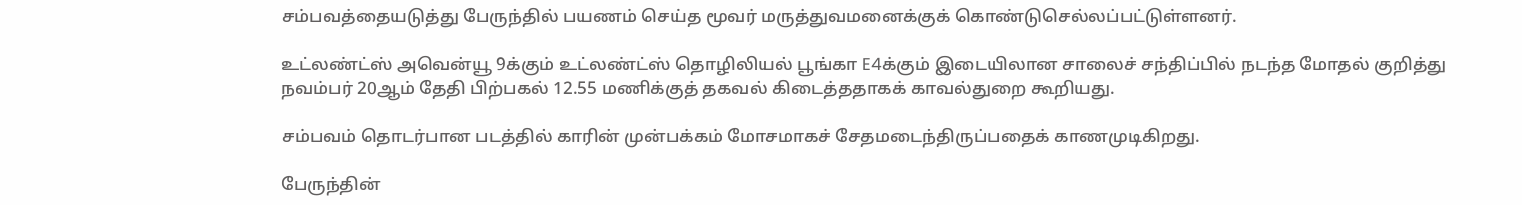சம்பவத்தையடுத்து பேருந்தில் பயணம் செய்த மூவர் மருத்துவமனைக்குக் கொண்டுசெல்லப்பட்டுள்ளனர்.

உட்லண்ட்ஸ் அவென்யூ 9க்கும் உட்லண்ட்ஸ் தொழிலியல் பூங்கா E4க்கும் இடையிலான சாலைச் சந்திப்பில் நடந்த மோதல் குறித்து நவம்பர் 20ஆம் தேதி பிற்பகல் 12.55 மணிக்குத் தகவல் கிடைத்ததாகக் காவல்துறை கூறியது.

சம்பவம் தொடர்பான படத்தில் காரின் முன்பக்கம் மோசமாகச் சேதமடைந்திருப்பதைக் காணமுடிகிறது.

பேருந்தின்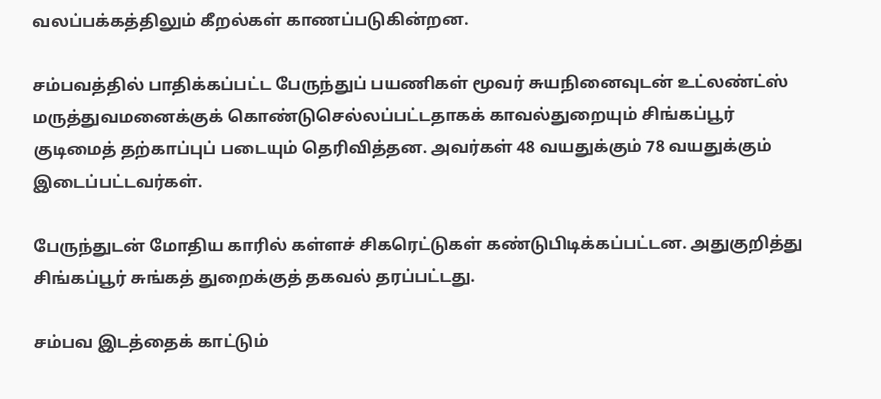வலப்பக்கத்திலும் கீறல்கள் காணப்படுகின்றன.

சம்பவத்தில் பாதிக்கப்பட்ட பேருந்துப் பயணிகள் மூவர் சுயநினைவுடன் உட்லண்ட்ஸ் மருத்துவமனைக்குக் கொண்டுசெல்லப்பட்டதாகக் காவல்துறையும் சிங்கப்பூர் குடிமைத் தற்காப்புப் படையும் தெரிவித்தன. அவர்கள் 48 வயதுக்கும் 78 வயதுக்கும் இடைப்பட்டவர்கள்.

பேருந்துடன் மோதிய காரில் கள்ளச் சிகரெட்டுகள் கண்டுபிடிக்கப்பட்டன. அதுகுறித்து சிங்கப்பூர் சுங்கத் துறைக்குத் தகவல் தரப்பட்டது.

சம்பவ இடத்தைக் காட்டும்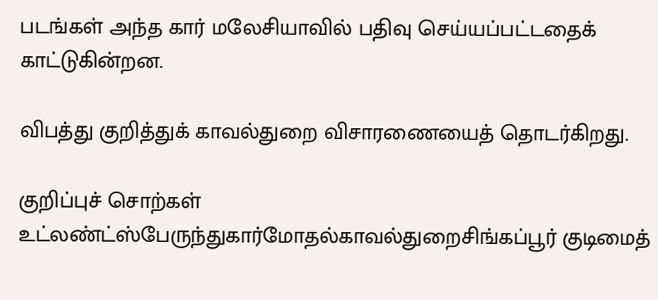படங்கள் அந்த கார் மலேசியாவில் பதிவு செய்யப்பட்டதைக் காட்டுகின்றன.

விபத்து குறித்துக் காவல்துறை விசாரணையைத் தொடர்கிறது.

குறிப்புச் சொற்கள்
உட்லண்ட்ஸ்பேருந்துகார்மோதல்காவல்துறைசிங்கப்பூர் குடிமைத்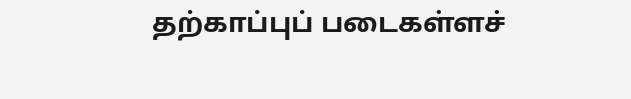தற்காப்புப் படைகள்ளச்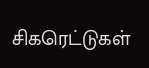சிகரெட்டுகள்